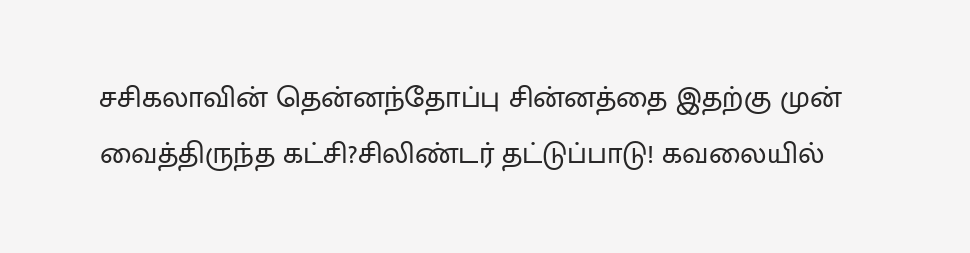சசிகலாவின் தென்னந்தோப்பு சின்னத்தை இதற்கு முன் வைத்திருந்த கட்சி?சிலிண்டர் தட்டுப்பாடு! கவலையில்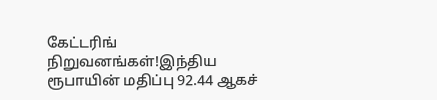கேட்டரிங் நிறுவனங்கள்!இந்திய ரூபாயின் மதிப்பு 92.44 ஆகச்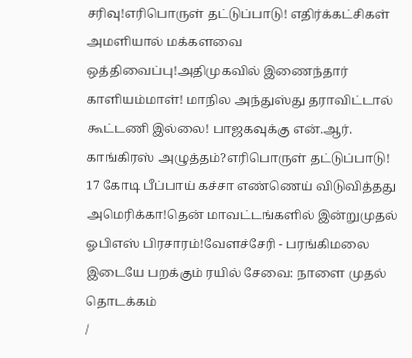சரிவு!எரிபொருள் தட்டுப்பாடு! எதிர்க்கட்சிகள் அமளியால் மக்களவை ஒத்திவைப்பு!அதிமுகவில் இணைந்தார் காளியம்மாள்! மாநில அந்துஸ்து தராவிட்டால் கூட்டணி இல்லை! பாஜகவுக்கு என்.ஆர். காங்கிரஸ் அழுத்தம்?எரிபொருள் தட்டுப்பாடு! 17 கோடி பீப்பாய் கச்சா எண்ணெய் விடுவித்தது அமெரிக்கா!தென் மாவட்டங்களில் இன்றுமுதல் ஓபிஎஸ் பிரசாரம்!வேளச்சேரி - பரங்கிமலை இடையே பறக்கும் ரயில் சேவை: நாளை முதல் தொடக்கம்
/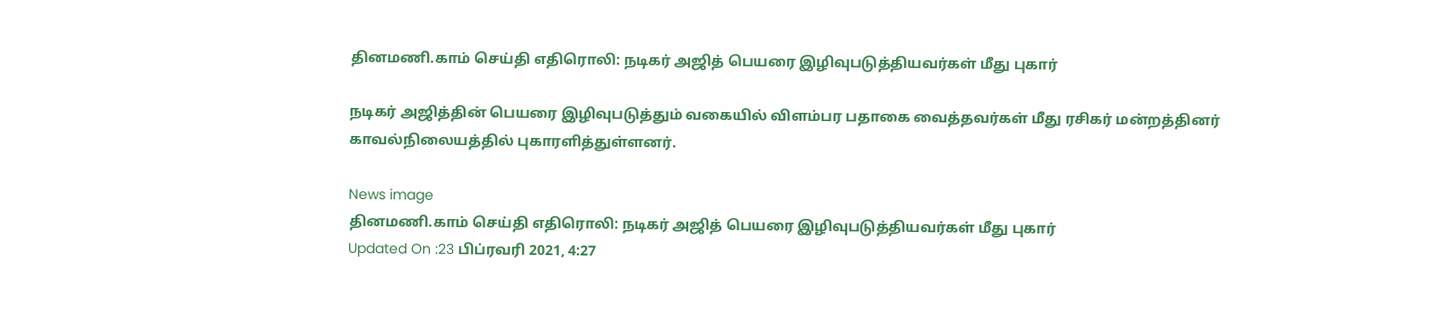தினமணி.காம் செய்தி எதிரொலி: நடிகர் அஜித் பெயரை இழிவுபடுத்தியவர்கள் மீது புகார்

நடிகர் அஜித்தின் பெயரை இழிவுபடுத்தும் வகையில் விளம்பர பதாகை வைத்தவர்கள் மீது ரசிகர் மன்றத்தினர் காவல்நிலையத்தில் புகாரளித்துள்ளனர்.

News image
தினமணி.காம் செய்தி எதிரொலி: நடிகர் அஜித் பெயரை இழிவுபடுத்தியவர்கள் மீது புகார்
Updated On :23 பிப்ரவரி 2021, 4:27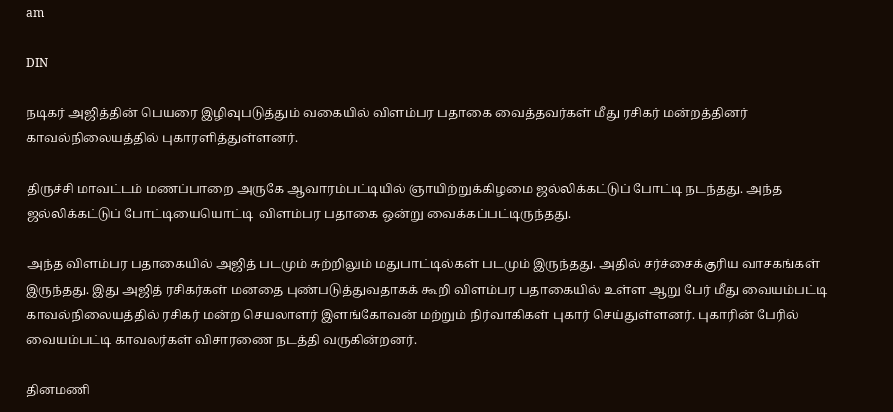am

DIN

நடிகர் அஜித்தின் பெயரை இழிவுபடுத்தும் வகையில் விளம்பர பதாகை வைத்தவர்கள் மீது ரசிகர் மன்றத்தினர் காவல்நிலையத்தில் புகாரளித்துள்ளனர்.

திருச்சி மாவட்டம் மணப்பாறை அருகே ஆவாரம்பட்டியில் ஞாயிற்றுக்கிழமை ஜல்லிக்கட்டுப் போட்டி நடந்தது. அந்த ஜல்லிக்கட்டுப் போட்டியையொட்டி  விளம்பர பதாகை ஒன்று வைக்கப்பட்டிருந்தது.

அந்த விளம்பர பதாகையில் அஜித் படமும் சுற்றிலும் மதுபாட்டில்கள் படமும் இருந்தது. அதில் சர்ச்சைக்குரிய வாசகங்கள் இருந்தது. இது அஜித் ரசிகர்கள் மனதை புண்படுத்துவதாகக் கூறி விளம்பர பதாகையில் உள்ள ஆறு பேர் மீது வையம்பட்டி காவல்நிலையத்தில் ரசிகர் மன்ற செயலாளர் இளங்கோவன் மற்றும் நிர்வாகிகள் புகார் செய்துள்ளனர். புகாரின் பேரில் வையம்பட்டி காவலர்கள் விசாரணை நடத்தி வருகின்றனர்.

தினமணி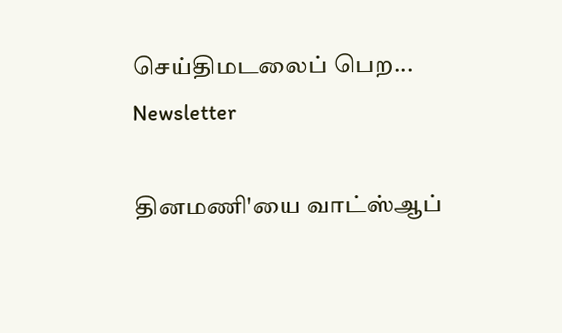செய்திமடலைப் பெற... Newsletter

தினமணி'யை வாட்ஸ்ஆப்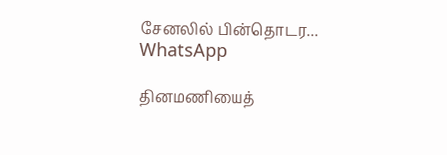சேனலில் பின்தொடர... WhatsApp

தினமணியைத்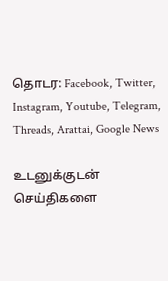தொடர: Facebook, Twitter, Instagram, Youtube, Telegram, Threads, Arattai, Google News

உடனுக்குடன் செய்திகளை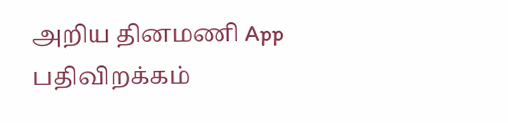அறிய தினமணி App பதிவிறக்கம்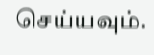செய்யவும்.